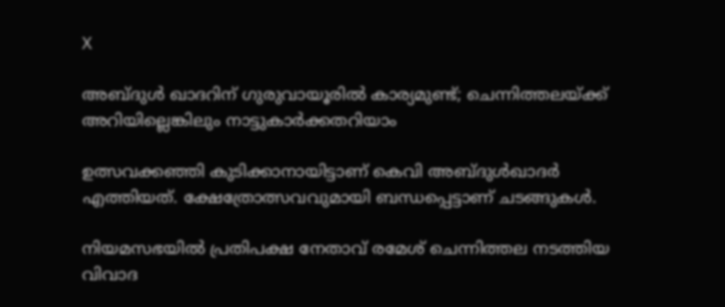X

അബ്ദുള്‍ ഖാദറിന് ഗുരുവായൂരില്‍ കാര്യമുണ്ട്; ചെന്നിത്തലയ്ക്ക് അറിയില്ലെങ്കിലും നാട്ടുകാര്‍ക്കതറിയാം

ഉത്സവക്കഞ്ഞി കുടിക്കാനായിട്ടാണ് കെവി അബ്ദുള്‍ഖാദര്‍ എത്തിയത്. ക്ഷേത്രോത്സവവുമായി ബന്ധപ്പെട്ടാണ് ചടങ്ങുകള്‍.

നിയമസഭയില്‍ പ്രതിപക്ഷ നേതാവ് രമേശ് ചെന്നിത്തല നടത്തിയ വിവാദ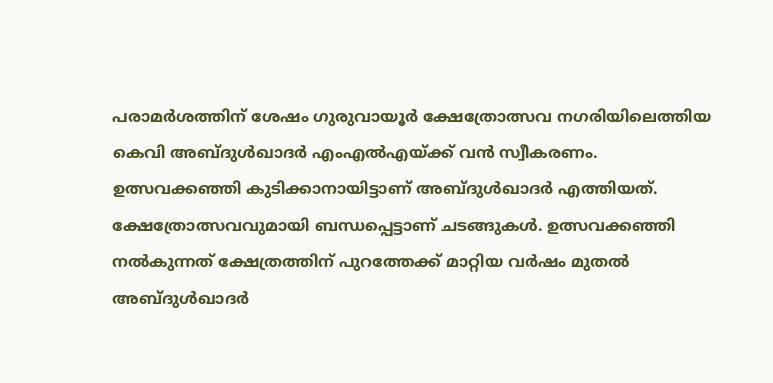പരാമര്‍ശത്തിന് ശേഷം ഗുരുവായൂര്‍ ക്ഷേത്രോത്സവ നഗരിയിലെത്തിയ കെവി അബ്ദുള്‍ഖാദര്‍ എംഎല്‍എയ്ക്ക് വന്‍ സ്വീകരണം. ഉത്സവക്കഞ്ഞി കുടിക്കാനായിട്ടാണ് അബ്ദുള്‍ഖാദര്‍ എത്തിയത്. ക്ഷേത്രോത്സവവുമായി ബന്ധപ്പെട്ടാണ് ചടങ്ങുകള്‍. ഉത്സവക്കഞ്ഞി നല്‍കുന്നത് ക്ഷേത്രത്തിന് പുറത്തേക്ക് മാറ്റിയ വര്‍ഷം മുതല്‍ അബ്ദുള്‍ഖാദര്‍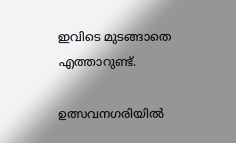ഇവിടെ മുടങ്ങാതെ എത്താറുണ്ട്.

ഉത്സവനഗരിയില്‍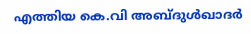എത്തിയ കെ.വി അബ്ദുള്‍ഖാദര്‍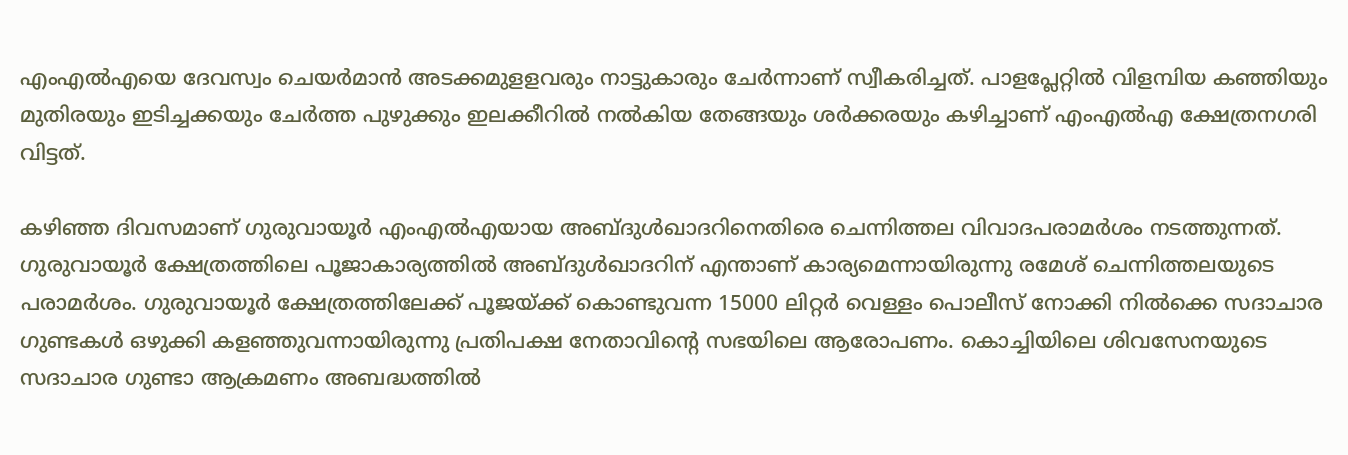എംഎല്‍എയെ ദേവസ്വം ചെയര്‍മാന്‍ അടക്കമുളളവരും നാട്ടുകാരും ചേര്‍ന്നാണ് സ്വീകരിച്ചത്. പാളപ്ലേറ്റില്‍ വിളമ്പിയ കഞ്ഞിയും മുതിരയും ഇടിച്ചക്കയും ചേര്‍ത്ത പുഴുക്കും ഇലക്കീറില്‍ നല്‍കിയ തേങ്ങയും ശര്‍ക്കരയും കഴിച്ചാണ് എംഎല്‍എ ക്ഷേത്രനഗരി വിട്ടത്.

കഴിഞ്ഞ ദിവസമാണ് ഗുരുവായൂര്‍ എംഎല്‍എയായ അബ്ദുള്‍ഖാദറിനെതിരെ ചെന്നിത്തല വിവാദപരാമര്‍ശം നടത്തുന്നത്. ഗുരുവായൂര്‍ ക്ഷേത്രത്തിലെ പൂജാകാര്യത്തില്‍ അബ്ദുള്‍ഖാദറിന് എന്താണ് കാര്യമെന്നായിരുന്നു രമേശ് ചെന്നിത്തലയുടെ പരാമര്‍ശം. ഗുരുവായൂര്‍ ക്ഷേത്രത്തിലേക്ക് പൂജയ്ക്ക് കൊണ്ടുവന്ന 15000 ലിറ്റര്‍ വെള്ളം പൊലീസ് നോക്കി നില്‍ക്കെ സദാചാര ഗുണ്ടകള്‍ ഒഴുക്കി കളഞ്ഞുവന്നായിരുന്നു പ്രതിപക്ഷ നേതാവിന്റെ സഭയിലെ ആരോപണം. കൊച്ചിയിലെ ശിവസേനയുടെ സദാചാര ഗുണ്ടാ ആക്രമണം അബദ്ധത്തില്‍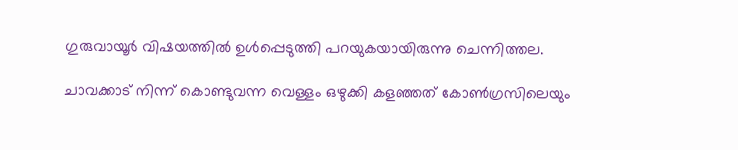ഗുരുവായൂര്‍ വിഷയത്തില്‍ ഉള്‍പ്പെടുത്തി പറയുകയായിരുന്നു ചെന്നിത്തല.

ചാവക്കാട് നിന്ന് കൊണ്ടുവന്ന വെള്ളം ഒഴുക്കി കളഞ്ഞത് കോണ്‍ഗ്രസിലെയും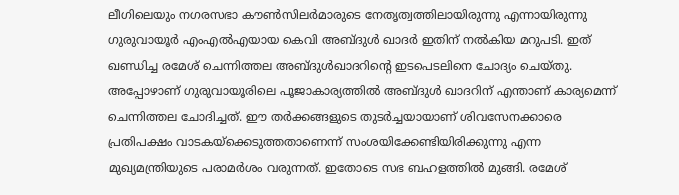ലീഗിലെയും നഗരസഭാ കൗണ്‍സിലര്‍മാരുടെ നേതൃത്വത്തിലായിരുന്നു എന്നായിരുന്നു ഗുരുവായൂര്‍ എംഎല്‍എയായ കെവി അബ്ദുള്‍ ഖാദര്‍ ഇതിന് നല്‍കിയ മറുപടി. ഇത് ഖണ്ഡിച്ച രമേശ് ചെന്നിത്തല അബ്ദുള്‍ഖാദറിന്റെ ഇടപെടലിനെ ചോദ്യം ചെയ്തു. അപ്പോഴാണ് ഗുരുവായൂരിലെ പൂജാകാര്യത്തില്‍ അബ്ദുള്‍ ഖാദറിന് എന്താണ് കാര്യമെന്ന് ചെന്നിത്തല ചോദിച്ചത്. ഈ തര്‍ക്കങ്ങളുടെ തുടര്‍ച്ചയായാണ് ശിവസേനക്കാരെ പ്രതിപക്ഷം വാടകയ്‌ക്കെടുത്തതാണെന്ന് സംശയിക്കേണ്ടിയിരിക്കുന്നു എന്ന മുഖ്യമന്ത്രിയുടെ പരാമര്‍ശം വരുന്നത്. ഇതോടെ സഭ ബഹളത്തില്‍ മുങ്ങി. രമേശ്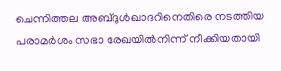ചെന്നിത്തല അബ്ദുള്‍ഖാദറിനെതിരെ നടത്തിയ പരാമര്‍ശം സഭാ രേഖയില്‍നിന്ന് നീക്കിയതായി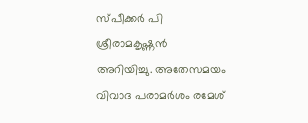സ്പീക്കര്‍ പി ശ്രീരാമകൃഷ്ണന്‍ അറിയിച്ചു. അതേസമയം വിവാദ പരാമര്‍ശം രമേശ്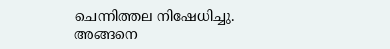ചെന്നിത്തല നിഷേധിച്ചു. അങ്ങനെ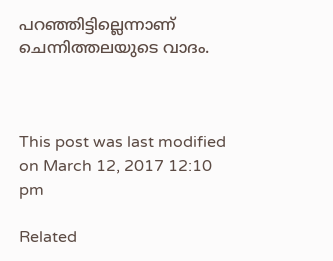പറഞ്ഞിട്ടില്ലെന്നാണ് ചെന്നിത്തലയുടെ വാദം.



This post was last modified on March 12, 2017 12:10 pm

Related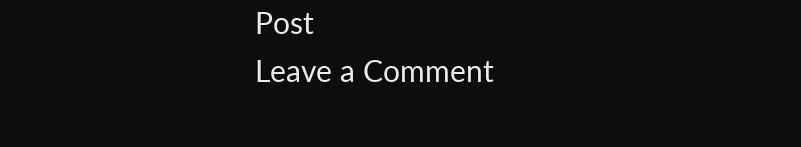Post
Leave a Comment